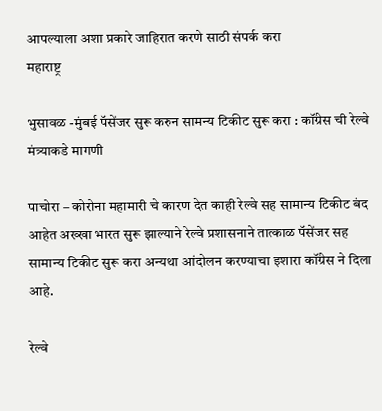आपल्याला अशा प्रकारे जाहिरात करणे साठी संपर्क करा
महाराष्ट्र

भुसावळ -मुंबई पॅसेंजर सुरू करुन सामन्य टिकीट सुरू करा : कॉंग्रेस ची रेल्वे मंत्र्याकडे मागणी

पाचोरा – कोरोना महामारी चे कारण देत काही रेल्वे सह सामान्य टिकीट बंद आहेत अख्खा भारत सुरू झाल्याने रेल्वे प्रशासनाने तात्काळ पॅसेंजर सह सामान्य टिकीट सुरू करा अन्यथा आंदोलन करण्याचा इशारा कॉंग्रेस ने दिला आहे.

रेल्वे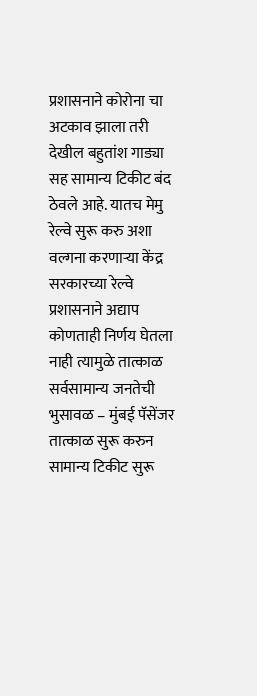प्रशासनाने कोरोना चा अटकाव झाला तरी देखील बहुतांश गाड्या सह सामान्य टिकीट बंद ठेवले आहे. यातच मेमु रेल्वे सुरू करु अशा वल्गना करणाऱ्या केंद्र सरकारच्या रेल्वे प्रशासनाने अद्याप कोणताही निर्णय घेतला नाही त्यामुळे तात्काळ सर्वसामान्य जनतेची भुसावळ – मुंबई पॅसेंजर तात्काळ सुरू करुन सामान्य टिकीट सुरू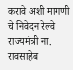करावे अशी मागणी चे निवेदन रेल्वे राज्यमंत्री ना. रावसाहेब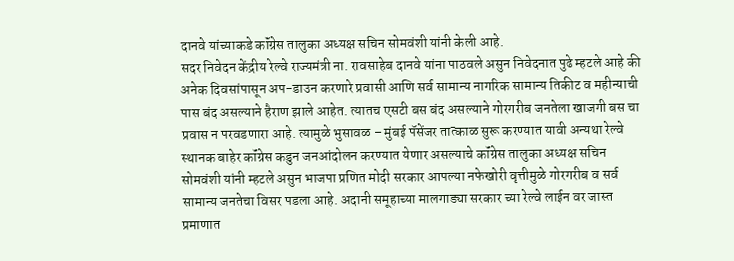दानवे यांच्याकडे कॉंग्रेस तालुका अध्यक्ष सचिन सोमवंशी यांनी केली आहे.
सदर निवेदन केंद्रीय रेल्वे राज्यमंत्री ना. रावसाहेब दानवे यांना पाठवले असुन निवेदनात पुढे म्हटले आहे की अनेक दिवसांपासून अप-डाउन करणारे प्रवासी आणि सर्व सामान्य नागरिक सामान्य तिकीट व महीन्याची पास बंद असल्याने हैराण झाले आहेत. त्यातच एसटी बस बंद असल्याने गोरगरीब जनतेला खाजगी बस चा प्रवास न परवडणारा आहे. त्यामुळे भुसावळ – मुंबई पॅसेंजर तात्काळ सुरू करण्यात यावी अन्यथा रेल्वे स्थानक बाहेर कॉंग्रेस कडुन जनआंदोलन करण्यात येणार असल्याचे कॉंग्रेस तालुका अध्यक्ष सचिन सोमवंशी यांनी म्हटले असुन भाजपा प्रणित मोदी सरकार आपल्या नफेखोरी वृत्तीमुळे गोरगरीब व सर्व सामान्य जनतेचा विसर पडला आहे. अदानी समूहाच्या मालगाड्या सरकार च्या रेल्वे लाईन वर जास्त प्रमाणात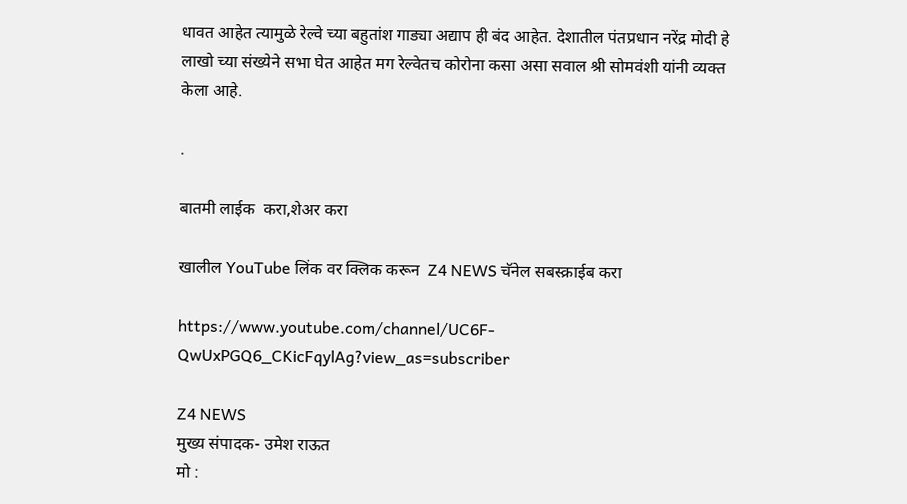धावत आहेत त्यामुळे रेल्वे च्या बहुतांश गाड्या अद्याप ही बंद आहेत. देशातील पंतप्रधान नरेंद्र मोदी हे लाखो च्या संख्येने सभा घेत आहेत मग रेल्वेतच कोरोना कसा असा सवाल श्री सोमवंशी यांनी व्यक्त केला आहे.

.

बातमी लाईक  करा,शेअर करा

खालील YouTube लिंक वर क्लिक करून  Z4 NEWS चॅनेल सबस्क्राईब करा

https://www.youtube.com/channel/UC6F-QwUxPGQ6_CKicFqylAg?view_as=subscriber

Z4 NEWS
मुख्य संपादक- उमेश राऊत
मो :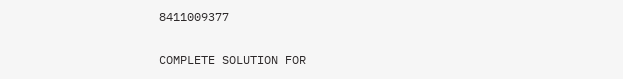8411009377

COMPLETE SOLUTION FOR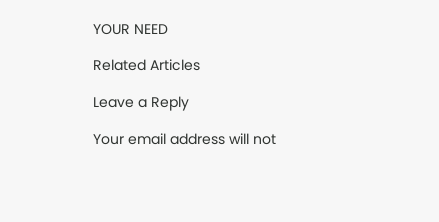YOUR NEED

Related Articles

Leave a Reply

Your email address will not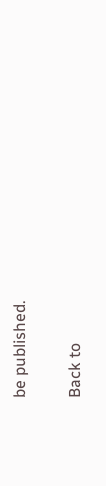be published.

Back to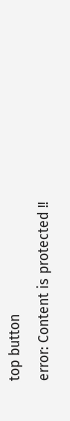top button
error: Content is protected !!